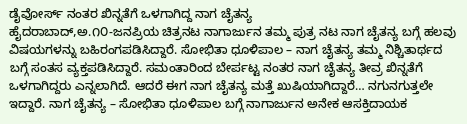ಡೈವೋರ್ಸ್ ನಂತರ ಖಿನ್ನತೆಗೆ ಒಳಗಾಗಿದ್ದ ನಾಗ ಚೈತನ್ಯ
ಹೈದರಾಬಾದ್,ಅ.೧೦-ಜನಪ್ರಿಯ ಚಿತ್ರನಟ ನಾಗಾರ್ಜುನ ತಮ್ಮ ಪುತ್ರ ನಟ ನಾಗ ಚೈತನ್ಯ ಬಗ್ಗೆ ಹಲವು ವಿಷಯಗಳನ್ನು ಬಹಿರಂಗಪಡಿಸಿದ್ದಾರೆ. ಸೋಭಿತಾ ಧೂಳಿಪಾಲ – ನಾಗ ಚೈತನ್ಯ ತಮ್ಮ ನಿಶ್ಚಿತಾರ್ಥದ ಬಗ್ಗೆ ಸಂತಸ ವ್ಯಕ್ತಪಡಿಸಿದ್ದಾರೆ. ಸಮಂತಾರಿಂದ ಬೇರ್ಪಟ್ಟ ನಂತರ ನಾಗ ಚೈತನ್ಯ ತೀವ್ರ ಖಿನ್ನತೆಗೆ ಒಳಗಾಗಿದ್ದರು ಎನ್ನಲಾಗಿದೆ. ಆದರೆ ಈಗ ನಾಗ ಚೈತನ್ಯ ಮತ್ತೆ ಖುಷಿಯಾಗಿದ್ದಾರೆ… ನಗುನಗುತ್ತಲೇ ಇದ್ದಾರೆ. ನಾಗ ಚೈತನ್ಯ – ಸೋಭಿತಾ ಧೂಳಿಪಾಲ ಬಗ್ಗೆ ನಾಗಾರ್ಜುನ ಅನೇಕ ಆಸಕ್ತಿದಾಯಕ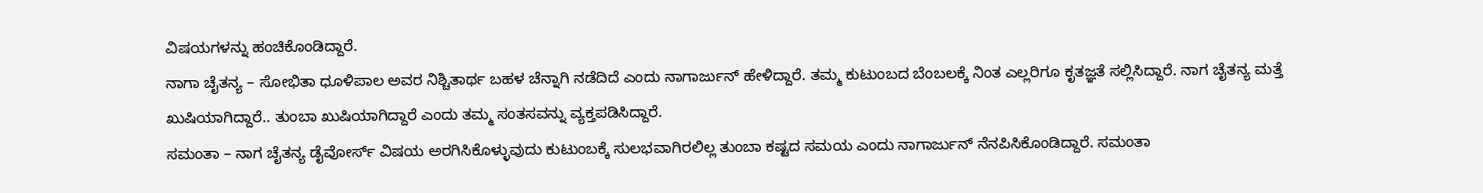ವಿಷಯಗಳನ್ನು ಹಂಚಿಕೊಂಡಿದ್ದಾರೆ.
ನಾಗಾ ಚೈತನ್ಯ – ಸೋಭಿತಾ ಧೂಳಿಪಾಲ ಅವರ ನಿಶ್ಚಿತಾರ್ಥ ಬಹಳ ಚೆನ್ನಾಗಿ ನಡೆದಿದೆ ಎಂದು ನಾಗಾರ್ಜುನ್ ಹೇಳಿದ್ದಾರೆ. ತಮ್ಮ ಕುಟುಂಬದ ಬೆಂಬಲಕ್ಕೆ ನಿಂತ ಎಲ್ಲರಿಗೂ ಕೃತಜ್ಞತೆ ಸಲ್ಲಿಸಿದ್ದಾರೆ. ನಾಗ ಚೈತನ್ಯ ಮತ್ತೆ ಖುಷಿಯಾಗಿದ್ದಾರೆ.. ತುಂಬಾ ಖುಷಿಯಾಗಿದ್ದಾರೆ ಎಂದು ತಮ್ಮ ಸಂತಸವನ್ನು ವ್ಯಕ್ತಪಡಿಸಿದ್ದಾರೆ.
ಸಮಂತಾ – ನಾಗ ಚೈತನ್ಯ ಡೈವೋರ್ಸ್ ವಿಷಯ ಅರಗಿಸಿಕೊಳ್ಳುವುದು ಕುಟುಂಬಕ್ಕೆ ಸುಲಭವಾಗಿರಲಿಲ್ಲ ತುಂಬಾ ಕಷ್ಟದ ಸಮಯ ಎಂದು ನಾಗಾರ್ಜುನ್ ನೆನಪಿಸಿಕೊಂಡಿದ್ದಾರೆ. ಸಮಂತಾ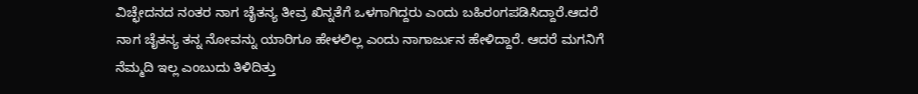ವಿಚ್ಛೇದನದ ನಂತರ ನಾಗ ಚೈತನ್ಯ ತೀವ್ರ ಖಿನ್ನತೆಗೆ ಒಳಗಾಗಿದ್ದರು ಎಂದು ಬಹಿರಂಗಪಡಿಸಿದ್ದಾರೆ.ಆದರೆ ನಾಗ ಚೈತನ್ಯ ತನ್ನ ನೋವನ್ನು ಯಾರಿಗೂ ಹೇಳಲಿಲ್ಲ ಎಂದು ನಾಗಾರ್ಜುನ ಹೇಳಿದ್ದಾರೆ. ಆದರೆ ಮಗನಿಗೆ ನೆಮ್ಮದಿ ಇಲ್ಲ ಎಂಬುದು ತಿಳಿದಿತ್ತು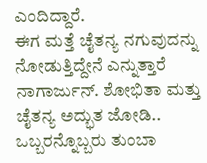ಎಂದಿದ್ದಾರೆ.
ಈಗ ಮತ್ತೆ ಚೈತನ್ಯ ನಗುವುದನ್ನು ನೋಡುತ್ತಿದ್ದೇನೆ ಎನ್ನುತ್ತಾರೆ ನಾಗಾರ್ಜುನ್. ಶೋಭಿತಾ ಮತ್ತು ಚೈತನ್ಯ ಅದ್ಭುತ ಜೋಡಿ.. ಒಬ್ಬರನ್ನೊಬ್ಬರು ತುಂಬಾ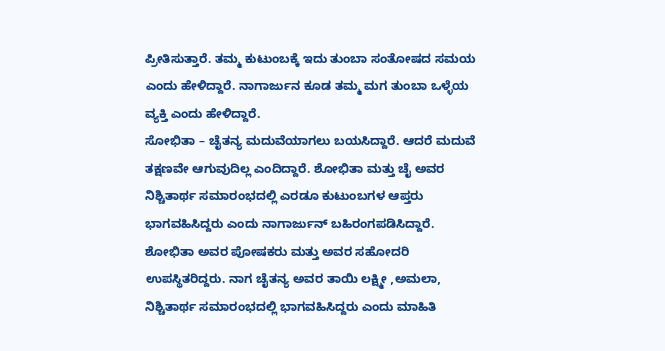ಪ್ರೀತಿಸುತ್ತಾರೆ. ತಮ್ಮ ಕುಟುಂಬಕ್ಕೆ ಇದು ತುಂಬಾ ಸಂತೋಷದ ಸಮಯ ಎಂದು ಹೇಳಿದ್ದಾರೆ. ನಾಗಾರ್ಜುನ ಕೂಡ ತಮ್ಮ ಮಗ ತುಂಬಾ ಒಳ್ಳೆಯ ವ್ಯಕ್ತಿ ಎಂದು ಹೇಳಿದ್ದಾರೆ.
ಸೋಭಿತಾ – ಚೈತನ್ಯ ಮದುವೆಯಾಗಲು ಬಯಸಿದ್ದಾರೆ. ಆದರೆ ಮದುವೆ ತಕ್ಷಣವೇ ಆಗುವುದಿಲ್ಲ ಎಂದಿದ್ದಾರೆ. ಶೋಭಿತಾ ಮತ್ತು ಚೈ ಅವರ ನಿಶ್ಚಿತಾರ್ಥ ಸಮಾರಂಭದಲ್ಲಿ ಎರಡೂ ಕುಟುಂಬಗಳ ಆಪ್ತರು ಭಾಗವಹಿಸಿದ್ದರು ಎಂದು ನಾಗಾರ್ಜುನ್ ಬಹಿರಂಗಪಡಿಸಿದ್ದಾರೆ. ಶೋಭಿತಾ ಅವರ ಪೋಷಕರು ಮತ್ತು ಅವರ ಸಹೋದರಿ ಉಪಸ್ಥಿತರಿದ್ದರು. ನಾಗ ಚೈತನ್ಯ ಅವರ ತಾಯಿ ಲಕ್ಷ್ಮೀ ,ಅಮಲಾ, ನಿಶ್ಚಿತಾರ್ಥ ಸಮಾರಂಭದಲ್ಲಿ ಭಾಗವಹಿಸಿದ್ದರು ಎಂದು ಮಾಹಿತಿ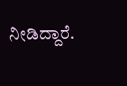ನೀಡಿದ್ದಾರೆ.